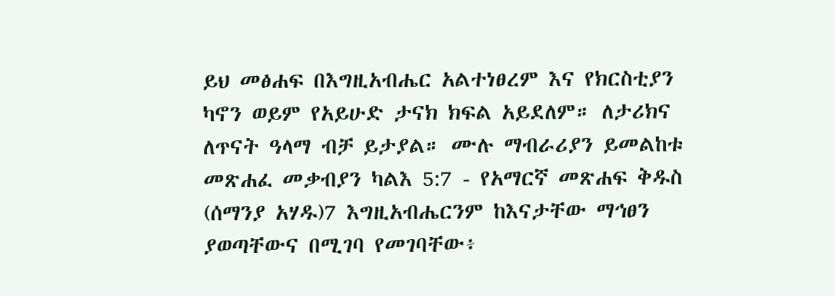ይህ መፅሐፍ በእግዚአብሔር አልተነፀረም እና የክርስቲያን ካኖን ወይም የአይሁድ ታናክ ክፍል አይደለም። ለታሪክና ለጥናት ዓላማ ብቻ ይታያል። ሙሉ ማብራሪያን ይመልከቱ መጽሐፈ መቃብያን ካልእ 5:7 - የአማርኛ መጽሐፍ ቅዱስ (ሰማንያ አሃዱ)7 እግዚአብሔርንም ከእናታቸው ማኅፀን ያወጣቸውና በሚገባ የመገባቸው፥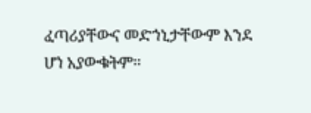ፈጣሪያቸውና መድኀኒታቸውም እንደ ሆነ አያውቁትም።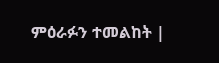ምዕራፉን ተመልከት |